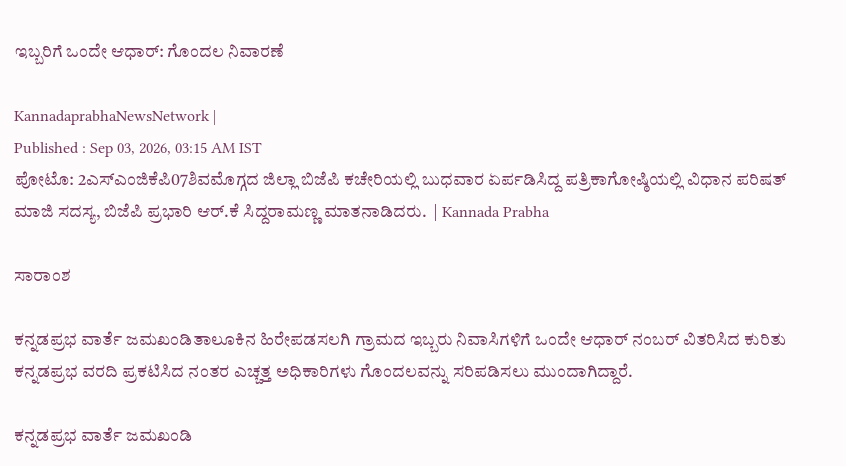ಇಬ್ಬರಿಗೆ ಒಂದೇ ಆಧಾರ್‌: ಗೊಂದಲ ನಿವಾರಣೆ

KannadaprabhaNewsNetwork |
Published : Sep 03, 2026, 03:15 AM IST
ಪೋಟೊ: 2ಎಸ್‌ಎಂಜಿಕೆಪಿ07ಶಿವಮೊಗ್ಗದ ಜಿಲ್ಲಾ ಬಿಜೆಪಿ ಕಚೇರಿಯಲ್ಲಿ ಬುಧವಾರ ಏರ್ಪಡಿಸಿದ್ದ ಪತ್ರಿಕಾಗೋಷ್ಠಿಯಲ್ಲಿ ವಿಧಾನ ಪರಿಷತ್ ಮಾಜಿ ಸದಸ್ಯ, ಬಿಜೆಪಿ ಪ್ರಭಾರಿ ಆರ್.ಕೆ ಸಿದ್ದರಾಮಣ್ಣ ಮಾತನಾಡಿದರು.  | Kannada Prabha

ಸಾರಾಂಶ

ಕನ್ನಡಪ್ರಭ ವಾರ್ತೆ ಜಮಖಂಡಿತಾಲೂಕಿನ ಹಿರೇಪಡಸಲಗಿ ಗ್ರಾಮದ ಇಬ್ಬರು ನಿವಾಸಿಗಳಿಗೆ ಒಂದೇ ಆಧಾರ್‌ ನಂಬರ್‌ ವಿತರಿಸಿದ ಕುರಿತು ಕನ್ನಡಪ್ರಭ ವರದಿ ಪ್ರಕಟಿಸಿದ ನಂತರ ಎಚ್ಚತ್ತ ಅಧಿಕಾರಿಗಳು ಗೊಂದಲವನ್ನು ಸರಿಪಡಿಸಲು ಮುಂದಾಗಿದ್ದಾರೆ.

ಕನ್ನಡಪ್ರಭ ವಾರ್ತೆ ಜಮಖಂಡಿ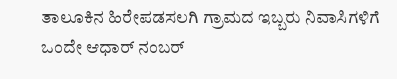ತಾಲೂಕಿನ ಹಿರೇಪಡಸಲಗಿ ಗ್ರಾಮದ ಇಬ್ಬರು ನಿವಾಸಿಗಳಿಗೆ ಒಂದೇ ಆಧಾರ್‌ ನಂಬರ್‌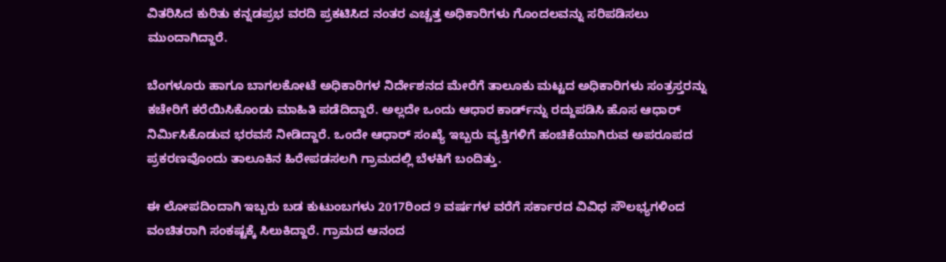ವಿತರಿಸಿದ ಕುರಿತು ಕನ್ನಡಪ್ರಭ ವರದಿ ಪ್ರಕಟಿಸಿದ ನಂತರ ಎಚ್ಚತ್ತ ಅಧಿಕಾರಿಗಳು ಗೊಂದಲವನ್ನು ಸರಿಪಡಿಸಲು ಮುಂದಾಗಿದ್ದಾರೆ.

ಬೆಂಗಳೂರು ಹಾಗೂ ಬಾಗಲಕೋಟೆ ಅಧಿಕಾರಿಗಳ ನಿರ್ದೇಶನದ ಮೇರೆಗೆ ತಾಲೂಕು ಮಟ್ಟದ ಅಧಿಕಾರಿಗಳು ಸಂತ್ರಸ್ತರನ್ನು ಕಚೇರಿಗೆ ಕರೆಯಿಸಿಕೊಂಡು ಮಾಹಿತಿ ಪಡೆದಿದ್ದಾರೆ. ಅಲ್ಲದೇ ಒಂದು ಆಧಾರ ಕಾರ್ಡ್‌ನ್ನು ರದ್ದುಪಡಿಸಿ ಹೊಸ ಆಧಾರ್‌ ನಿರ್ಮಿಸಿಕೊಡುವ ಭರವಸೆ ನೀಡಿದ್ದಾರೆ. ಒಂದೇ ಆಧಾರ್‌ ಸಂಖ್ಯೆ ಇಬ್ಬರು ವ್ಯಕ್ತಿಗಳಿಗೆ ಹಂಚಿಕೆಯಾಗಿರುವ ಅಪರೂಪದ ಪ್ರಕರಣವೊಂದು ತಾಲೂಕಿನ ಹಿರೇಪಡಸಲಗಿ ಗ್ರಾಮದಲ್ಲಿ ಬೆಳಕಿಗೆ ಬಂದಿತ್ತು.

ಈ ಲೋಪದಿಂದಾಗಿ ಇಬ್ಬರು ಬಡ ಕುಟುಂಬಗಳು 2017ರಿಂದ 9 ವರ್ಷಗಳ ವರೆಗೆ ಸರ್ಕಾರದ ವಿವಿಧ ಸೌಲಭ್ಯಗಳಿಂದ ವಂಚಿತರಾಗಿ ಸಂಕಷ್ಟಕ್ಕೆ ಸಿಲುಕಿದ್ದಾರೆ. ಗ್ರಾಮದ ಆನಂದ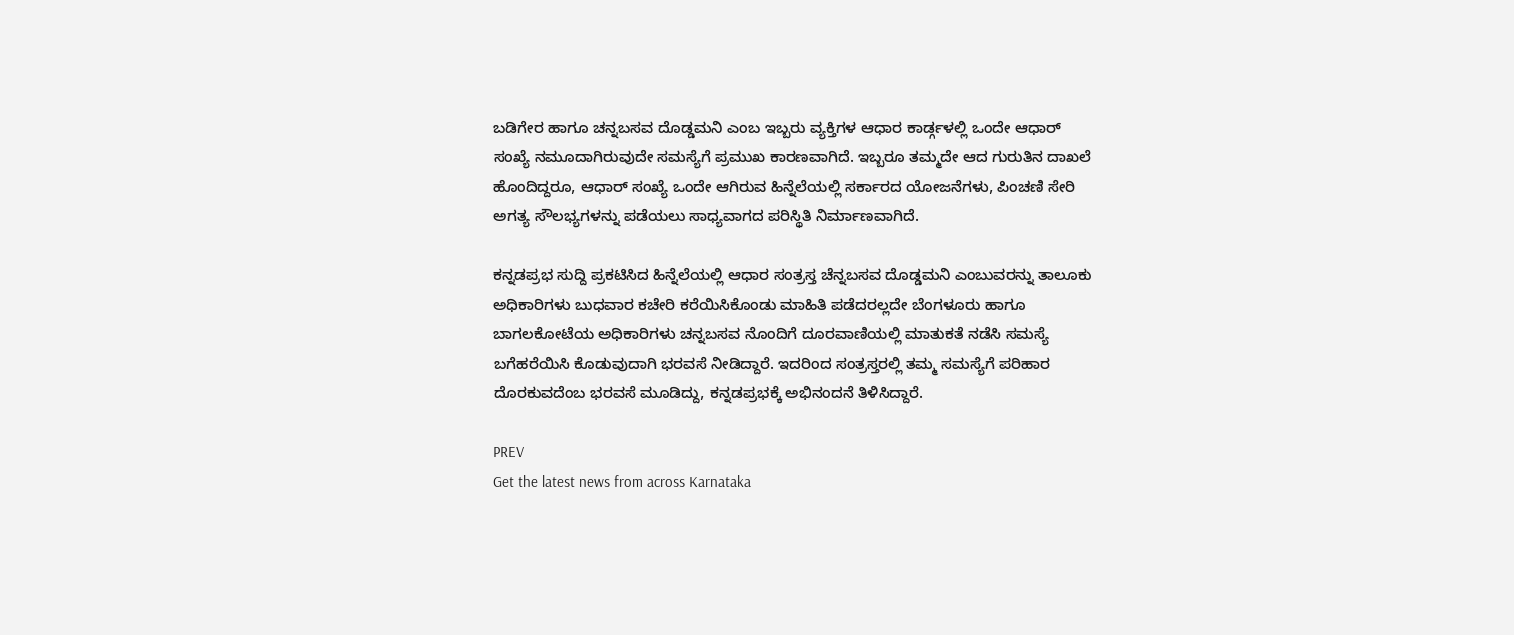ಬಡಿಗೇರ ಹಾಗೂ ಚನ್ನಬಸವ ದೊಡ್ಡಮನಿ ಎಂಬ ಇಬ್ಬರು ವ್ಯಕ್ತಿಗಳ ಆಧಾರ ಕಾರ್ಡ್ಗಳಲ್ಲಿ ಒಂದೇ ಆಧಾರ್‌ ಸಂಖ್ಯೆ ನಮೂದಾಗಿರುವುದೇ ಸಮಸ್ಯೆಗೆ ಪ್ರಮುಖ ಕಾರಣವಾಗಿದೆ. ಇಬ್ಬರೂ ತಮ್ಮದೇ ಆದ ಗುರುತಿನ ದಾಖಲೆ ಹೊಂದಿದ್ದರೂ, ಆಧಾರ್‌ ಸಂಖ್ಯೆ ಒಂದೇ ಆಗಿರುವ ಹಿನ್ನೆಲೆಯಲ್ಲಿ ಸರ್ಕಾರದ ಯೋಜನೆಗಳು, ಪಿಂಚಣಿ ಸೇರಿ ಅಗತ್ಯ ಸೌಲಭ್ಯಗಳನ್ನು ಪಡೆಯಲು ಸಾಧ್ಯವಾಗದ ಪರಿಸ್ಥಿತಿ ನಿರ್ಮಾಣವಾಗಿದೆ.

ಕನ್ನಡಪ್ರಭ ಸುದ್ದಿ ಪ್ರಕಟಿಸಿದ ಹಿನ್ನೆಲೆಯಲ್ಲಿ ಆಧಾರ ಸಂತ್ರಸ್ತ ಚೆನ್ನಬಸವ ದೊಡ್ಡಮನಿ ಎಂಬುವರನ್ನು ತಾಲೂಕು ಅಧಿಕಾರಿಗಳು ಬುಧವಾರ ಕಚೇರಿ ಕರೆಯಿಸಿಕೊಂಡು ಮಾಹಿತಿ ಪಡೆದರಲ್ಲದೇ ಬೆಂಗಳೂರು ಹಾಗೂ ಬಾಗಲಕೋಟೆಯ ಅಧಿಕಾರಿಗಳು ಚನ್ನಬಸವ ನೊಂದಿಗೆ ದೂರವಾಣಿಯಲ್ಲಿ ಮಾತುಕತೆ ನಡೆಸಿ ಸಮಸ್ಯೆ ಬಗೆಹರೆಯಿಸಿ ಕೊಡುವುದಾಗಿ ಭರವಸೆ ನೀಡಿದ್ದಾರೆ. ಇದರಿಂದ ಸಂತ್ರಸ್ತರಲ್ಲಿ ತಮ್ಮ ಸಮಸ್ಯೆಗೆ ಪರಿಹಾರ ದೊರಕುವದೆಂಬ ಭರವಸೆ ಮೂಡಿದ್ದು, ಕನ್ನಡಪ್ರಭಕ್ಕೆ ಅಭಿನಂದನೆ ತಿಳಿಸಿದ್ದಾರೆ.

PREV
Get the latest news from across Karnataka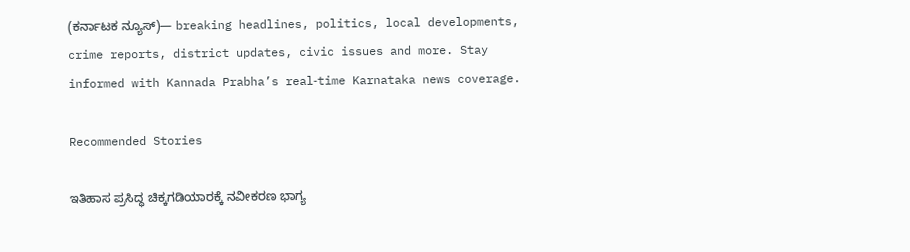(ಕರ್ನಾಟಕ ನ್ಯೂಸ್)— breaking headlines, politics, local developments, crime reports, district updates, civic issues and more. Stay informed with Kannada Prabha’s real‑time Karnataka news coverage.

Recommended Stories

ಇತಿಹಾಸ ಪ್ರಸಿದ್ಧ ಚಿಕ್ಕಗಡಿಯಾರಕ್ಕೆ ನವೀಕರಣ ಭಾಗ್ಯ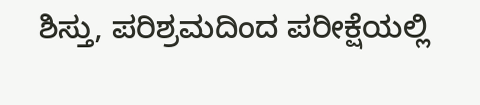ಶಿಸ್ತು, ಪರಿಶ್ರಮದಿಂದ ಪರೀಕ್ಷೆಯಲ್ಲಿ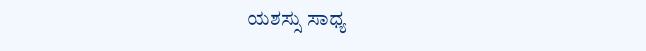ಯಶಸ್ಸು ಸಾಧ್ಯ